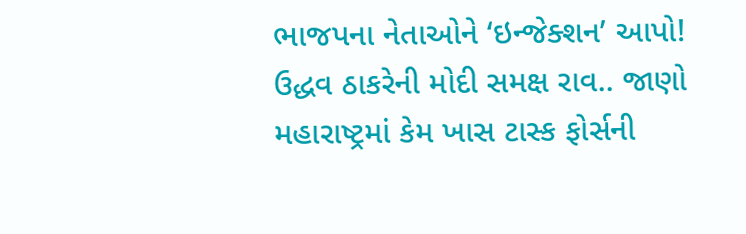ભાજપના નેતાઓને ‘ઇન્જેક્શન’ આપો! ઉદ્ધવ ઠાકરેની મોદી સમક્ષ રાવ.. જાણો મહારાષ્ટ્રમાં કેમ ખાસ ટાસ્ક ફોર્સની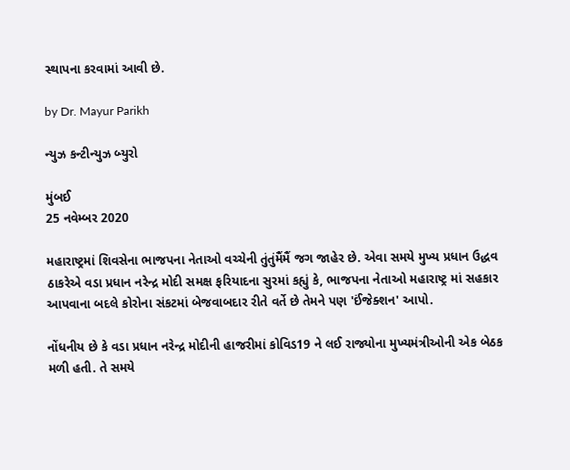સ્થાપના કરવામાં આવી છે.

by Dr. Mayur Parikh

ન્યુઝ કન્ટીન્યુઝ બ્યુરો

મુંબઈ
25 નવેમ્બર 2020

મહારાષ્ટ્રમાં શિવસેના ભાજપના નેતાઓ વચ્ચેની તુંતુંમૈંમૈં જગ જાહેર છે. એવા સમયે મુખ્ય પ્રધાન ઉદ્ધવ ઠાકરેએ વડા પ્રધાન નરેન્દ્ર મોદી સમક્ષ ફરિયાદના સુરમાં કહ્યું કે, ભાજપના નેતાઓ મહારાષ્ટ્ર માં સહકાર આપવાના બદલે કોરોના સંકટમાં બેજવાબદાર રીતે વર્તે છે તેમને પણ 'ઈંજેક્શન' આપો.

નોંધનીય છે કે વડા પ્રધાન નરેન્દ્ર મોદીની હાજરીમાં કોવિડ19 ને લઈ રાજ્યોના મુખ્યમંત્રીઓની એક બેઠક મળી હતી. તે સમયે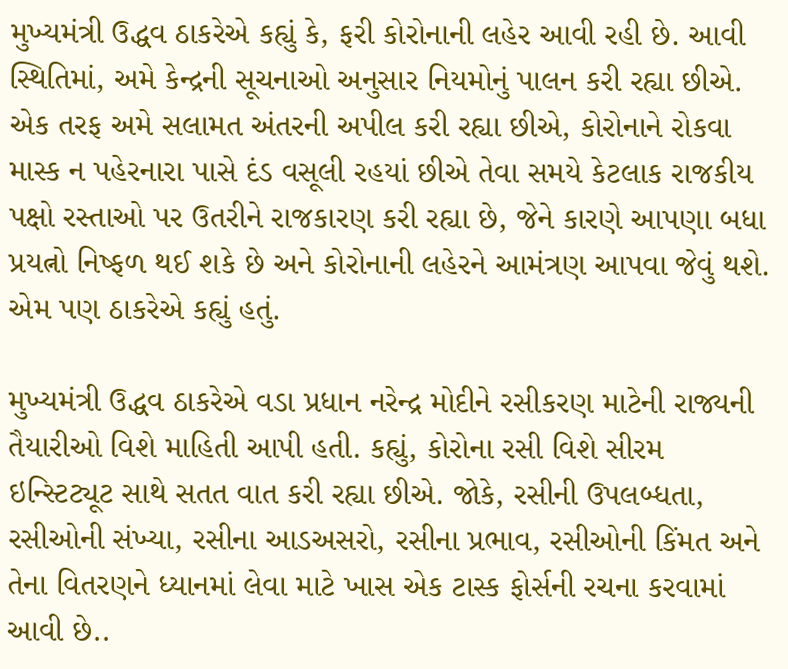મુખ્યમંત્રી ઉદ્ધવ ઠાકરેએ કહ્યું કે, ફરી કોરોનાની લહેર આવી રહી છે. આવી સ્થિતિમાં, અમે કેન્દ્રની સૂચનાઓ અનુસાર નિયમોનું પાલન કરી રહ્યા છીએ. એક તરફ અમે સલામત અંતરની અપીલ કરી રહ્યા છીએ, કોરોનાને રોકવા માસ્ક ન પહેરનારા પાસે દંડ વસૂલી રહયાં છીએ તેવા સમયે કેટલાક રાજકીય પક્ષો રસ્તાઓ પર ઉતરીને રાજકારણ કરી રહ્યા છે, જેને કારણે આપણા બધા પ્રયત્નો નિષ્ફળ થઈ શકે છે અને કોરોનાની લહેરને આમંત્રણ આપવા જેવું થશે. એમ પણ ઠાકરેએ કહ્યું હતું.

મુખ્યમંત્રી ઉદ્ધવ ઠાકરેએ વડા પ્રધાન નરેન્દ્ર મોદીને રસીકરણ માટેની રાજ્યની તૈયારીઓ વિશે માહિતી આપી હતી. કહ્યું, કોરોના રસી વિશે સીરમ ઇન્સ્ટિટ્યૂટ સાથે સતત વાત કરી રહ્યા છીએ. જોકે, રસીની ઉપલબ્ધતા, રસીઓની સંખ્યા, રસીના આડઅસરો, રસીના પ્રભાવ, રસીઓની કિંમત અને તેના વિતરણને ધ્યાનમાં લેવા માટે ખાસ એક ટાસ્ક ફોર્સની રચના કરવામાં આવી છે..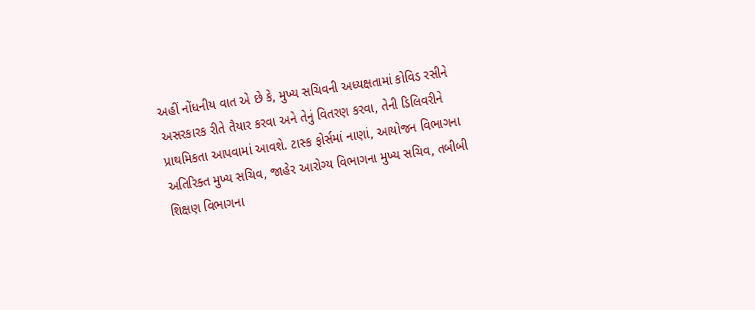અહીં નોંધનીય વાત એ છે કે, મુખ્ય સચિવની અધ્યક્ષતામાં કોવિડ રસીને અસરકારક રીતે તૈયાર કરવા અને તેનું વિતરણ કરવા, તેની ડિલિવરીને પ્રાથમિકતા આપવામાં આવશે. ટાસ્ક ફોર્સમાં નાણાં, આયોજન વિભાગના અતિરિક્ત મુખ્ય સચિવ, જાહેર આરોગ્ય વિભાગના મુખ્ય સચિવ, તબીબી શિક્ષણ વિભાગના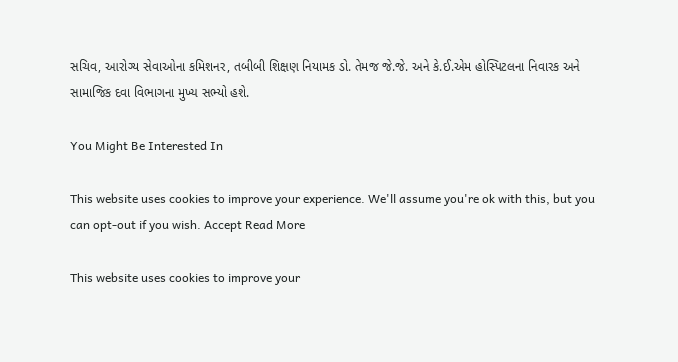સચિવ, આરોગ્ય સેવાઓના કમિશનર, તબીબી શિક્ષણ નિયામક ડો. તેમજ જે.જે. અને કે.ઈ.એમ હોસ્પિટલના નિવારક અને સામાજિક દવા વિભાગના મુખ્ય સભ્યો હશે.

You Might Be Interested In

This website uses cookies to improve your experience. We'll assume you're ok with this, but you can opt-out if you wish. Accept Read More

This website uses cookies to improve your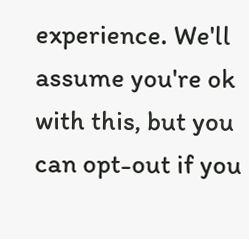experience. We'll assume you're ok with this, but you can opt-out if you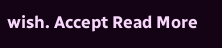wish. Accept Read More